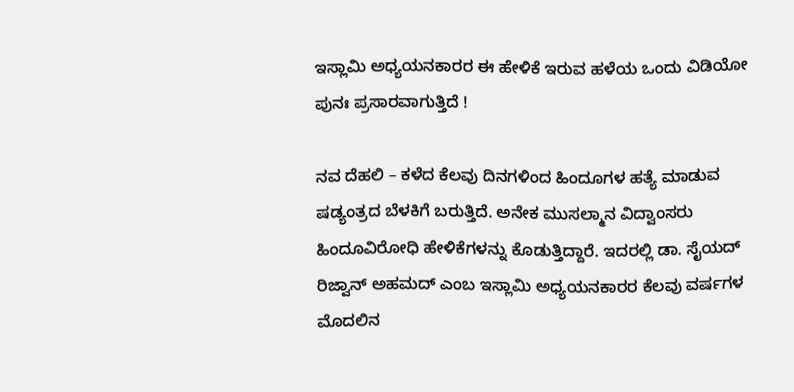ಇಸ್ಲಾಮಿ ಅಧ್ಯಯನಕಾರರ ಈ ಹೇಳಿಕೆ ಇರುವ ಹಳೆಯ ಒಂದು ವಿಡಿಯೋ ಪುನಃ ಪ್ರಸಾರವಾಗುತ್ತಿದೆ !

ನವ ದೆಹಲಿ – ಕಳೆದ ಕೆಲವು ದಿನಗಳಿಂದ ಹಿಂದೂಗಳ ಹತ್ಯೆ ಮಾಡುವ ಷಡ್ಯಂತ್ರದ ಬೆಳಕಿಗೆ ಬರುತ್ತಿದೆ. ಅನೇಕ ಮುಸಲ್ಮಾನ ವಿದ್ವಾಂಸರು ಹಿಂದೂವಿರೋಧಿ ಹೇಳಿಕೆಗಳನ್ನು ಕೊಡುತ್ತಿದ್ದಾರೆ. ಇದರಲ್ಲಿ ಡಾ. ಸೈಯದ್ ರಿಜ್ವಾನ್ ಅಹಮದ್ ಎಂಬ ಇಸ್ಲಾಮಿ ಅಧ್ಯಯನಕಾರರ ಕೆಲವು ವರ್ಷಗಳ ಮೊದಲಿನ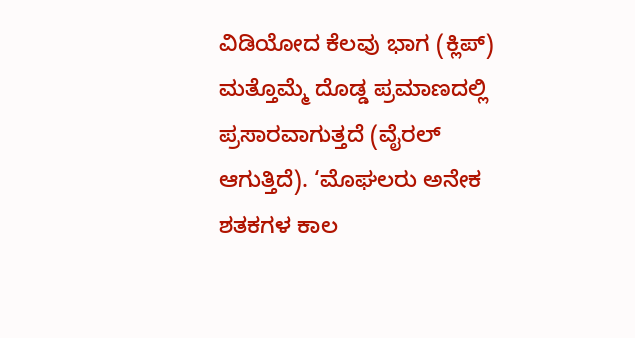ವಿಡಿಯೋದ ಕೆಲವು ಭಾಗ (ಕ್ಲಿಪ್) ಮತ್ತೊಮ್ಮೆ ದೊಡ್ಡ ಪ್ರಮಾಣದಲ್ಲಿ ಪ್ರಸಾರವಾಗುತ್ತದೆ (ವೈರಲ್ ಆಗುತ್ತಿದೆ). ‘ಮೊಘಲರು ಅನೇಕ ಶತಕಗಳ ಕಾಲ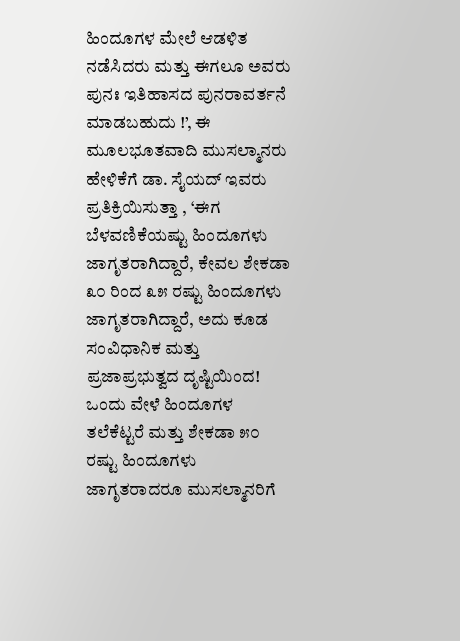ಹಿಂದೂಗಳ ಮೇಲೆ ಆಡಳಿತ ನಡೆಸಿದರು ಮತ್ತು ಈಗಲೂ ಅವರು ಪುನಃ ಇತಿಹಾಸದ ಪುನರಾವರ್ತನೆ ಮಾಡಬಹುದು !’, ಈ ಮೂಲಭೂತವಾದಿ ಮುಸಲ್ಮಾನರು ಹೇಳಿಕೆಗೆ ಡಾ. ಸೈಯದ್ ಇವರು ಪ್ರತಿಕ್ರಿಯಿಸುತ್ತಾ , ‘ಈಗ ಬೆಳವಣಿಕೆಯಷ್ಟು ಹಿಂದೂಗಳು ಜಾಗೃತರಾಗಿದ್ದಾರೆ, ಕೇವಲ ಶೇಕಡಾ ೩೦ ರಿಂದ ೩೫ ರಷ್ಟು ಹಿಂದೂಗಳು ಜಾಗೃತರಾಗಿದ್ದಾರೆ, ಅದು ಕೂಡ ಸಂವಿಧಾನಿಕ ಮತ್ತು ಪ್ರಜಾಪ್ರಭುತ್ವದ ದೃಷ್ಟಿಯಿಂದ! ಒಂದು ವೇಳೆ ಹಿಂದೂಗಳ ತಲೆಕೆಟ್ಟರೆ ಮತ್ತು ಶೇಕಡಾ ೫೦ ರಷ್ಟು ಹಿಂದೂಗಳು ಜಾಗೃತರಾದರೂ ಮುಸಲ್ಮಾನರಿಗೆ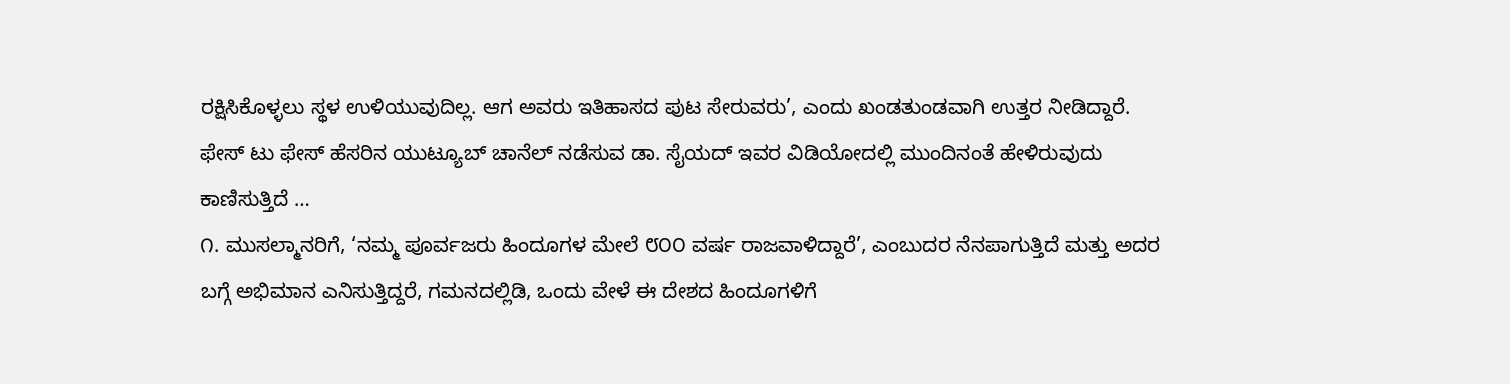ರಕ್ಷಿಸಿಕೊಳ್ಳಲು ಸ್ಥಳ ಉಳಿಯುವುದಿಲ್ಲ. ಆಗ ಅವರು ಇತಿಹಾಸದ ಪುಟ ಸೇರುವರು’, ಎಂದು ಖಂಡತುಂಡವಾಗಿ ಉತ್ತರ ನೀಡಿದ್ದಾರೆ.
ಫೇಸ್ ಟು ಫೇಸ್ ಹೆಸರಿನ ಯುಟ್ಯೂಬ್ ಚಾನೆಲ್ ನಡೆಸುವ ಡಾ. ಸೈಯದ್ ಇವರ ವಿಡಿಯೋದಲ್ಲಿ ಮುಂದಿನಂತೆ ಹೇಳಿರುವುದು ಕಾಣಿಸುತ್ತಿದೆ …
೧. ಮುಸಲ್ಮಾನರಿಗೆ, ‘ನಮ್ಮ ಪೂರ್ವಜರು ಹಿಂದೂಗಳ ಮೇಲೆ ೮೦೦ ವರ್ಷ ರಾಜವಾಳಿದ್ದಾರೆ’, ಎಂಬುದರ ನೆನಪಾಗುತ್ತಿದೆ ಮತ್ತು ಅದರ ಬಗ್ಗೆ ಅಭಿಮಾನ ಎನಿಸುತ್ತಿದ್ದರೆ, ಗಮನದಲ್ಲಿಡಿ, ಒಂದು ವೇಳೆ ಈ ದೇಶದ ಹಿಂದೂಗಳಿಗೆ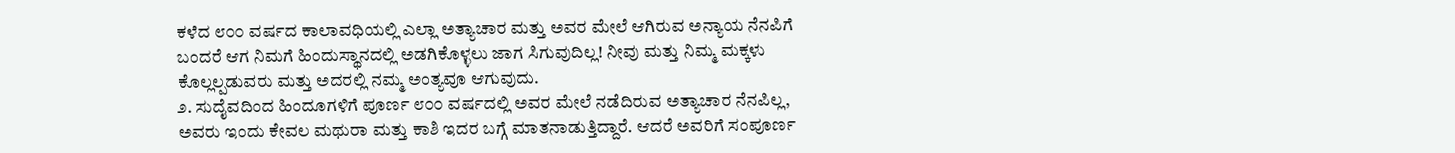ಕಳೆದ ೮೦೦ ವರ್ಷದ ಕಾಲಾವಧಿಯಲ್ಲಿ ಎಲ್ಲಾ ಅತ್ಯಾಚಾರ ಮತ್ತು ಅವರ ಮೇಲೆ ಆಗಿರುವ ಅನ್ಯಾಯ ನೆನಪಿಗೆ ಬಂದರೆ ಆಗ ನಿಮಗೆ ಹಿಂದುಸ್ಥಾನದಲ್ಲಿ ಅಡಗಿಕೊಳ್ಳಲು ಜಾಗ ಸಿಗುವುದಿಲ್ಲ! ನೀವು ಮತ್ತು ನಿಮ್ಮ ಮಕ್ಕಳು ಕೊಲ್ಲಲ್ಪಡುವರು ಮತ್ತು ಅದರಲ್ಲಿ ನಮ್ಮ ಅಂತ್ಯವೂ ಆಗುವುದು.
೨. ಸುದೈವದಿಂದ ಹಿಂದೂಗಳಿಗೆ ಪೂರ್ಣ ೮೦೦ ವರ್ಷದಲ್ಲಿ ಅವರ ಮೇಲೆ ನಡೆದಿರುವ ಅತ್ಯಾಚಾರ ನೆನಪಿಲ್ಲ, ಅವರು ಇಂದು ಕೇವಲ ಮಥುರಾ ಮತ್ತು ಕಾಶಿ ಇದರ ಬಗ್ಗೆ ಮಾತನಾಡುತ್ತಿದ್ದಾರೆ. ಆದರೆ ಅವರಿಗೆ ಸಂಪೂರ್ಣ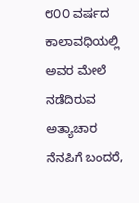೮೦೦ ವರ್ಷದ ಕಾಲಾವಧಿಯಲ್ಲಿ ಅವರ ಮೇಲೆ ನಡೆದಿರುವ ಅತ್ಯಾಚಾರ ನೆನಪಿಗೆ ಬಂದರೆ,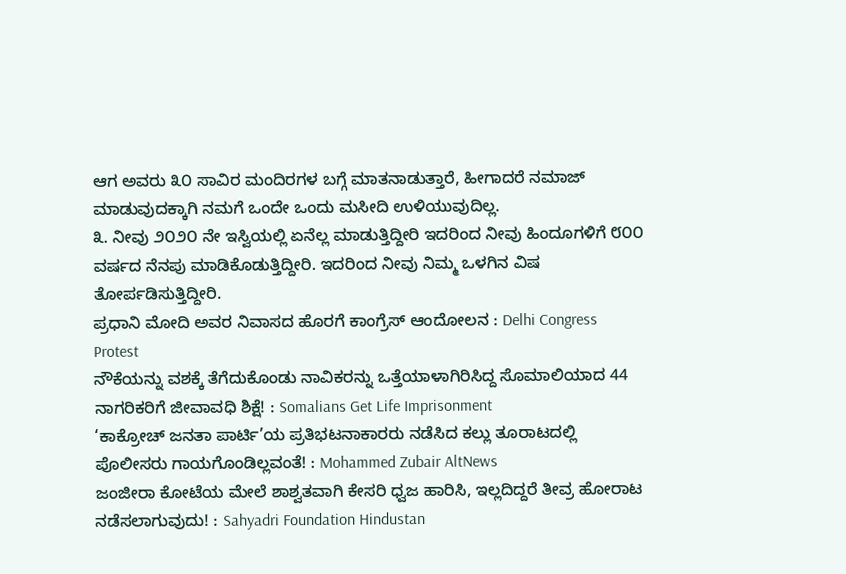ಆಗ ಅವರು ೩೦ ಸಾವಿರ ಮಂದಿರಗಳ ಬಗ್ಗೆ ಮಾತನಾಡುತ್ತಾರೆ, ಹೀಗಾದರೆ ನಮಾಜ್ ಮಾಡುವುದಕ್ಕಾಗಿ ನಮಗೆ ಒಂದೇ ಒಂದು ಮಸೀದಿ ಉಳಿಯುವುದಿಲ್ಲ.
೩. ನೀವು ೨೦೨೦ ನೇ ಇಸ್ವಿಯಲ್ಲಿ ಏನೆಲ್ಲ ಮಾಡುತ್ತಿದ್ದೀರಿ ಇದರಿಂದ ನೀವು ಹಿಂದೂಗಳಿಗೆ ೮೦೦ ವರ್ಷದ ನೆನಪು ಮಾಡಿಕೊಡುತ್ತಿದ್ದೀರಿ. ಇದರಿಂದ ನೀವು ನಿಮ್ಮ ಒಳಗಿನ ವಿಷ ತೋರ್ಪಡಿಸುತ್ತಿದ್ದೀರಿ.
ಪ್ರಧಾನಿ ಮೋದಿ ಅವರ ನಿವಾಸದ ಹೊರಗೆ ಕಾಂಗ್ರೆಸ್ ಆಂದೋಲನ : Delhi Congress Protest
ನೌಕೆಯನ್ನು ವಶಕ್ಕೆ ತೆಗೆದುಕೊಂಡು ನಾವಿಕರನ್ನು ಒತ್ತೆಯಾಳಾಗಿರಿಸಿದ್ದ ಸೊಮಾಲಿಯಾದ 44 ನಾಗರಿಕರಿಗೆ ಜೀವಾವಧಿ ಶಿಕ್ಷೆ! : Somalians Get Life Imprisonment
‘ಕಾಕ್ರೋಚ್ ಜನತಾ ಪಾರ್ಟಿ’ಯ ಪ್ರತಿಭಟನಾಕಾರರು ನಡೆಸಿದ ಕಲ್ಲು ತೂರಾಟದಲ್ಲಿ ಪೊಲೀಸರು ಗಾಯಗೊಂಡಿಲ್ಲವಂತೆ! : Mohammed Zubair AltNews
ಜಂಜೀರಾ ಕೋಟೆಯ ಮೇಲೆ ಶಾಶ್ವತವಾಗಿ ಕೇಸರಿ ಧ್ವಜ ಹಾರಿಸಿ, ಇಲ್ಲದಿದ್ದರೆ ತೀವ್ರ ಹೋರಾಟ ನಡೆಸಲಾಗುವುದು! : Sahyadri Foundation Hindustan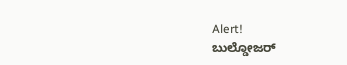Alert!
ಬುಲ್ಡೋಜರ್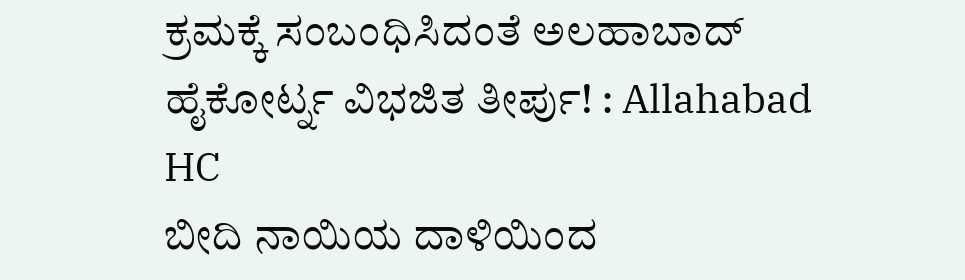ಕ್ರಮಕ್ಕೆ ಸಂಬಂಧಿಸಿದಂತೆ ಅಲಹಾಬಾದ್ ಹೈಕೋರ್ಟ್ನ ವಿಭಜಿತ ತೀರ್ಪು! : Allahabad HC
ಬೀದಿ ನಾಯಿಯ ದಾಳಿಯಿಂದ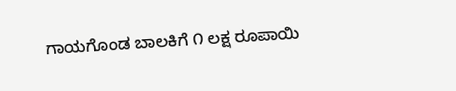ಗಾಯಗೊಂಡ ಬಾಲಕಿಗೆ ೧ ಲಕ್ಷ ರೂಪಾಯಿ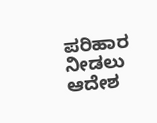ಪರಿಹಾರ ನೀಡಲು ಆದೇಶ